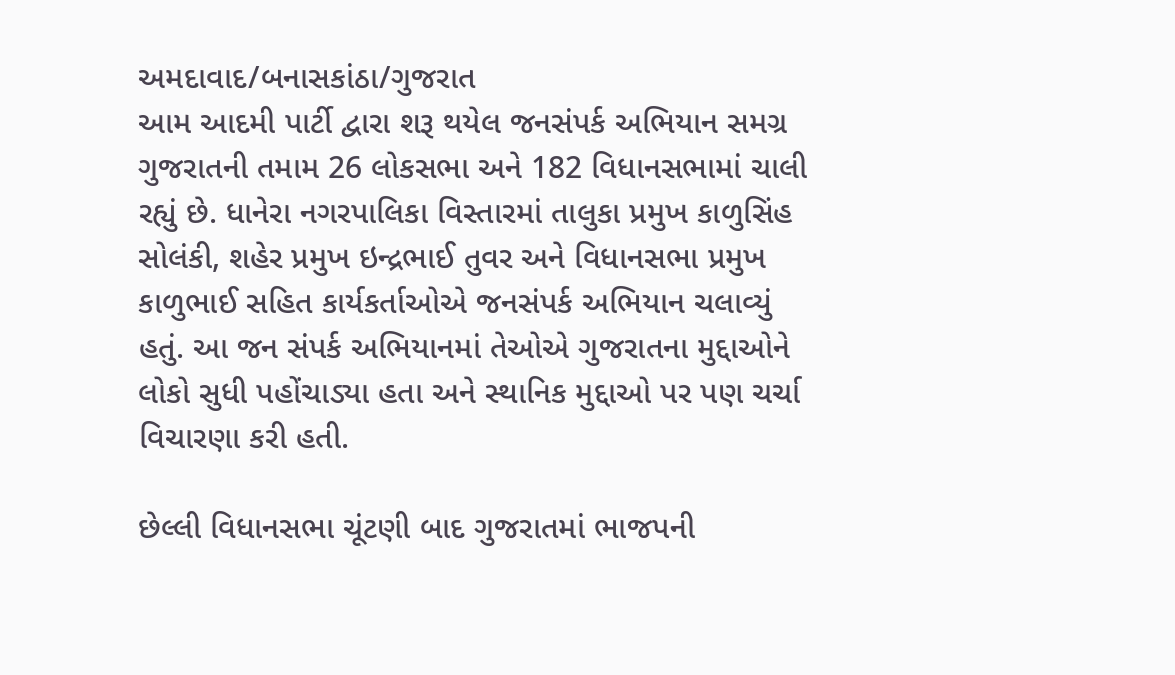અમદાવાદ/બનાસકાંઠા/ગુજરાત
આમ આદમી પાર્ટી દ્વારા શરૂ થયેલ જનસંપર્ક અભિયાન સમગ્ર ગુજરાતની તમામ 26 લોકસભા અને 182 વિધાનસભામાં ચાલી રહ્યું છે. ધાનેરા નગરપાલિકા વિસ્તારમાં તાલુકા પ્રમુખ કાળુસિંહ સોલંકી, શહેર પ્રમુખ ઇન્દ્રભાઈ તુવર અને વિધાનસભા પ્રમુખ કાળુભાઈ સહિત કાર્યકર્તાઓએ જનસંપર્ક અભિયાન ચલાવ્યું હતું. આ જન સંપર્ક અભિયાનમાં તેઓએ ગુજરાતના મુદ્દાઓને લોકો સુધી પહોંચાડ્યા હતા અને સ્થાનિક મુદ્દાઓ પર પણ ચર્ચા વિચારણા કરી હતી.

છેલ્લી વિધાનસભા ચૂંટણી બાદ ગુજરાતમાં ભાજપની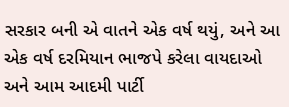સરકાર બની એ વાતને એક વર્ષ થયું, અને આ એક વર્ષ દરમિયાન ભાજપે કરેલા વાયદાઓ અને આમ આદમી પાર્ટી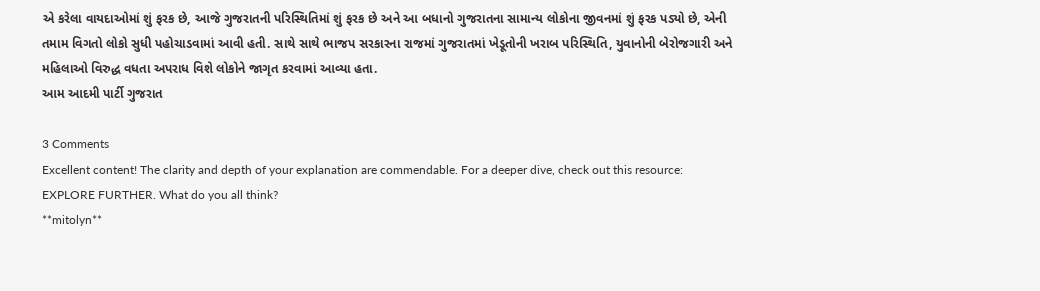એ કરેલા વાયદાઓમાં શું ફરક છે, આજે ગુજરાતની પરિસ્થિતિમાં શું ફરક છે અને આ બધાનો ગુજરાતના સામાન્ય લોકોના જીવનમાં શું ફરક પડ્યો છે, એની તમામ વિગતો લોકો સુધી પહોચાડવામાં આવી હતી. સાથે સાથે ભાજપ સરકારના રાજમાં ગુજરાતમાં ખેડૂતોની ખરાબ પરિસ્થિતિ, યુવાનોની બેરોજગારી અને મહિલાઓ વિરુદ્ધ વધતા અપરાધ વિશે લોકોને જાગૃત કરવામાં આવ્યા હતા.
આમ આદમી પાર્ટી ગુજરાત

3 Comments
Excellent content! The clarity and depth of your explanation are commendable. For a deeper dive, check out this resource: EXPLORE FURTHER. What do you all think?
**mitolyn**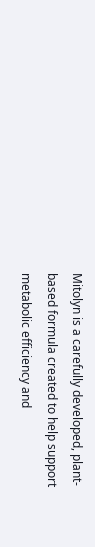Mitolyn is a carefully developed, plant-based formula created to help support metabolic efficiency and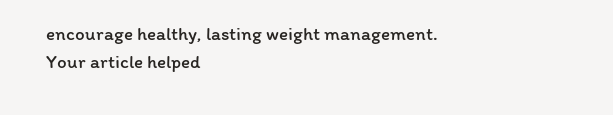encourage healthy, lasting weight management.
Your article helped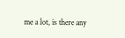me a lot, is there any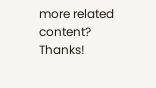more related content? Thanks!